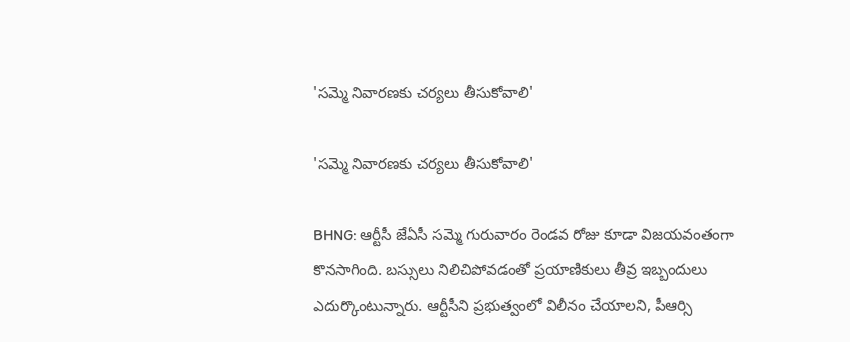'సమ్మె నివారణకు చర్యలు తీసుకోవాలి'

'సమ్మె నివారణకు చర్యలు తీసుకోవాలి'

BHNG: ఆర్టీసీ జేఏసీ సమ్మె గురువారం రెండవ రోజు కూడా విజయవంతంగా కొనసాగింది. బస్సులు నిలిచిపోవడంతో ప్రయాణికులు తీవ్ర ఇబ్బందులు ఎదుర్కొంటున్నారు. ఆర్టీసీని ప్రభుత్వంలో విలీనం చేయాలని, పీఆర్సి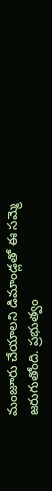మంజూరు చేయాలని డిమాండ్లతో ఈ సమ్మె జరుగుతోంది. ప్రభుత్వం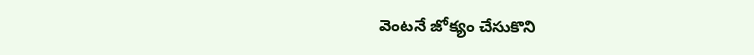వెంటనే జోక్యం చేసుకొని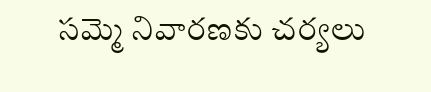సమ్మె నివారణకు చర్యలు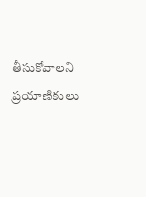తీసుకోవాలని ప్రయాణికులు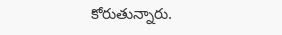కోరుతున్నారు.